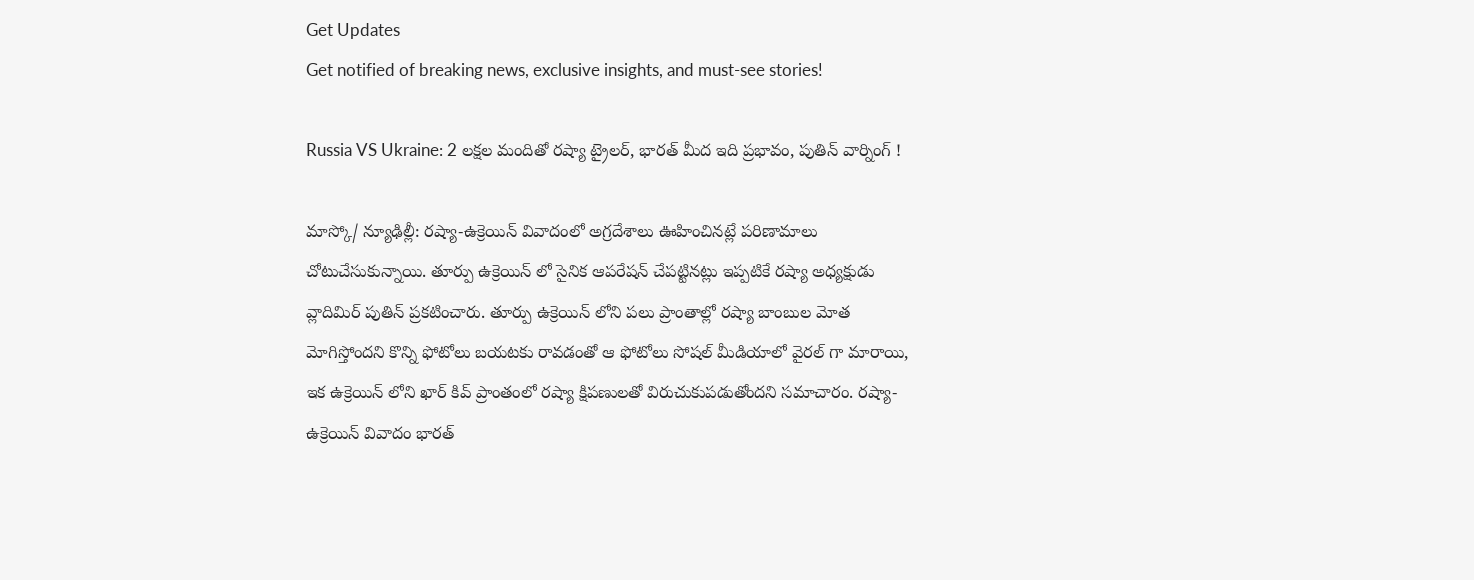Get Updates
Get notified of breaking news, exclusive insights, and must-see stories!

Russia VS Ukraine: 2 లక్షల మందితో రష్యా ట్రైలర్, భారత్ మీద ఇది ప్రభావం, పుతిన్ వార్నింగ్ !

మాస్కో/ న్యూఢిల్లీ: రష్యా-ఉక్రెయిన్ వివాదంలో అగ్రదేశాలు ఊహించినట్లే పరిణామాలు చోటుచేసుకున్నాయి. తూర్పు ఉక్రెయిన్ లో సైనిక ఆపరేషన్ చేపట్టినట్లు ఇప్పటికే రష్యా అధ్యక్షుడు వ్లాదిమిర్ పుతిన్ ప్రకటించారు. తూర్పు ఉక్రెయిన్ లోని పలు ప్రాంతాల్లో రష్యా బాంబుల మోత మోగిస్తోందని కొన్ని ఫోటోలు బయటకు రావడంతో ఆ ఫోటోలు సోషల్ మీడియాలో వైరల్ గా మారాయి, ఇక ఉక్రెయిన్ లోని ఖార్ కివ్ ప్రాంతంలో రష్యా క్షిపణులతో విరుచుకుపడుతోందని సమాచారం. రష్యా-ఉక్రెయిన్ వివాదం భారత్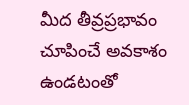మీద తీవ్రప్రభావం చూపించే అవకాశం ఉండటంతో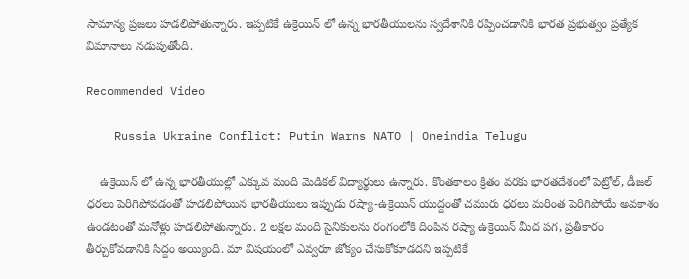సామాన్య ప్రజలు హడలిపోతున్నారు. ఇప్పటికే ఉక్రెయిన్ లో ఉన్న భారతీయులను స్వదేశానికి రప్పించడానికి భారత ప్రభుత్వం ప్రత్యేక విమానాలు నడుపుతోంది.

Recommended Video

    Russia Ukraine Conflict: Putin Warns NATO | Oneindia Telugu

    ఉక్రెయిన్ లో ఉన్న భారతీయుల్లో ఎక్కువ మంది మెడికల్ విద్యార్థులు ఉన్నారు. కొంతకాలం క్రితం వరకు భారతదేశంలో పెట్రోల్, డీజల్ ధరలు పెరిగిపోవడంతో హడలిపోయిన భారతీయులు ఇప్పుడు రష్యా-ఉక్రెయిన్ యుద్దంతో చమురు ధరలు మరింత పెరిగిపోయే అవకాశం ఉండటంతో మనోళ్లు హడలిపోతున్నారు. 2 లక్షల మంది సైనికులను రంగంలోకి దింపిన రష్యా ఉక్రెయిన్ మీద పగ, ప్రతీకారం తీర్చుకోవడానికి సిద్దం అయ్యింది. మా విషయంలో ఎవ్వరూ జోక్యం చేసుకోకూడదని ఇప్పటికే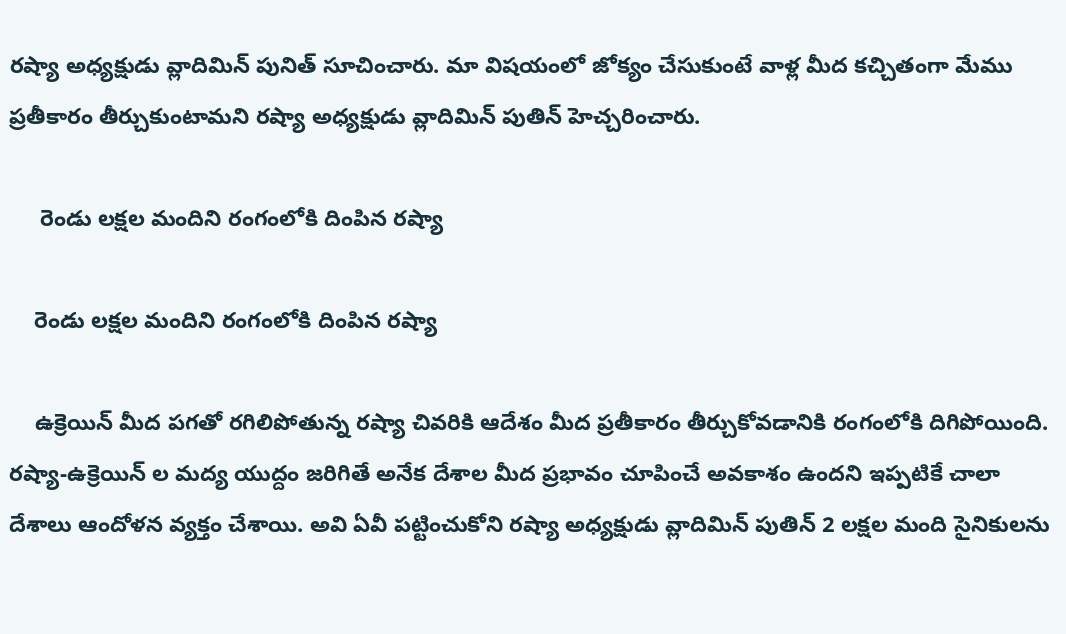రష్యా అధ్యక్షుడు వ్లాదిమిన్ పునిత్ సూచించారు. మా విషయంలో జోక్యం చేసుకుంటే వాళ్ల మీద కచ్చితంగా మేము ప్రతీకారం తీర్చుకుంటామని రష్యా అధ్యక్షుడు వ్లాదిమిన్ పుతిన్ హెచ్చరించారు.

     రెండు లక్షల మందిని రంగంలోకి దింపిన రష్యా

    రెండు లక్షల మందిని రంగంలోకి దింపిన రష్యా

    ఉక్రెయిన్ మీద పగతో రగిలిపోతున్న రష్యా చివరికి ఆదేశం మీద ప్రతీకారం తీర్చుకోవడానికి రంగంలోకి దిగిపోయింది. రష్యా-ఉక్రెయిన్ ల మద్య యుద్దం జరిగితే అనేక దేశాల మీద ప్రభావం చూపించే అవకాశం ఉందని ఇప్పటికే చాలా దేశాలు ఆందోళన వ్యక్తం చేశాయి. అవి ఏవీ పట్టించుకోని రష్యా అధ్యక్షుడు వ్లాదిమిన్ పుతిన్ 2 లక్షల మంది సైనికులను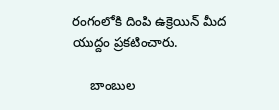రంగంలోకి దింపి ఉక్రెయిన్ మీద యుద్దం ప్రకటించారు.

     బాంబుల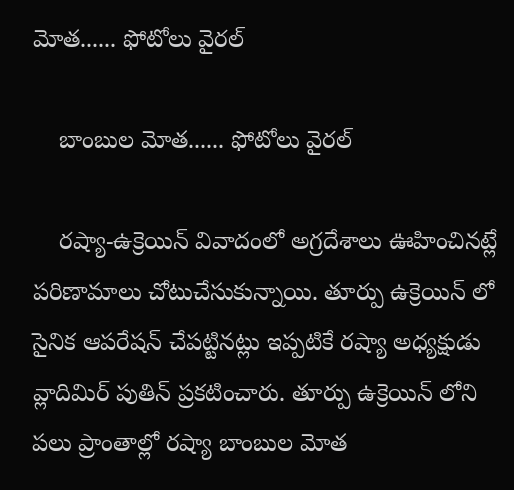మోత...... ఫోటోలు వైరల్

    బాంబుల మోత...... ఫోటోలు వైరల్

    రష్యా-ఉక్రెయిన్ వివాదంలో అగ్రదేశాలు ఊహించినట్లే పరిణామాలు చోటుచేసుకున్నాయి. తూర్పు ఉక్రెయిన్ లో సైనిక ఆపరేషన్ చేపట్టినట్లు ఇప్పటికే రష్యా అధ్యక్షుడు వ్లాదిమిర్ పుతిన్ ప్రకటించారు. తూర్పు ఉక్రెయిన్ లోని పలు ప్రాంతాల్లో రష్యా బాంబుల మోత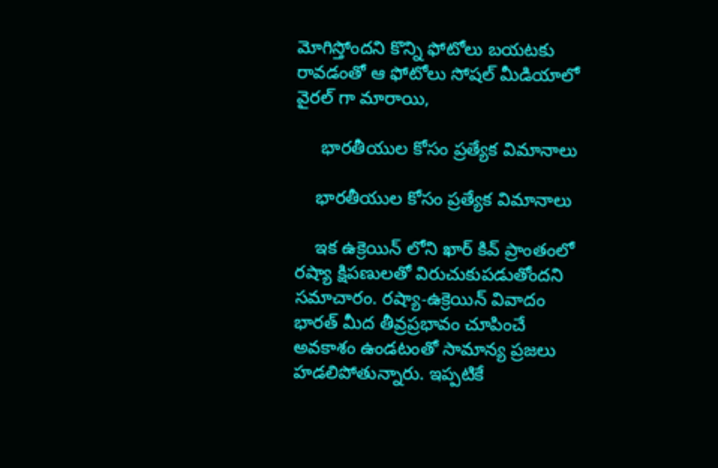మోగిస్తోందని కొన్ని ఫోటోలు బయటకు రావడంతో ఆ ఫోటోలు సోషల్ మీడియాలో వైరల్ గా మారాయి,

     భారతీయుల కోసం ప్రత్యేక విమానాలు

    భారతీయుల కోసం ప్రత్యేక విమానాలు

    ఇక ఉక్రెయిన్ లోని ఖార్ కివ్ ప్రాంతంలో రష్యా క్షిపణులతో విరుచుకుపడుతోందని సమాచారం. రష్యా-ఉక్రెయిన్ వివాదం భారత్ మీద తీవ్రప్రభావం చూపించే అవకాశం ఉండటంతో సామాన్య ప్రజలు హడలిపోతున్నారు. ఇప్పటికే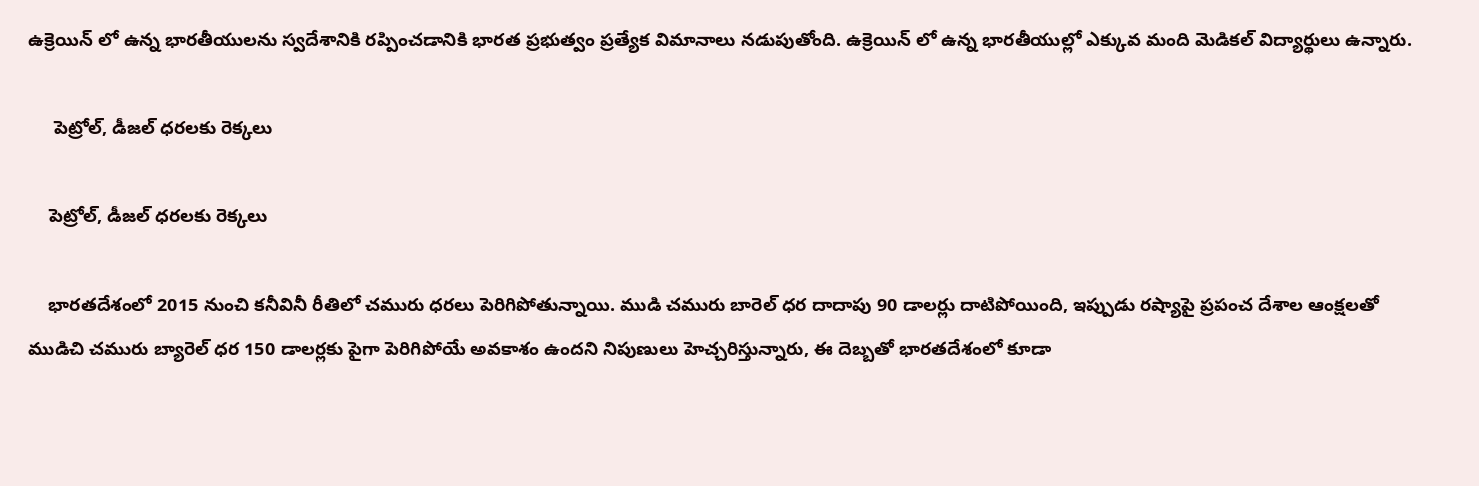ఉక్రెయిన్ లో ఉన్న భారతీయులను స్వదేశానికి రప్పించడానికి భారత ప్రభుత్వం ప్రత్యేక విమానాలు నడుపుతోంది. ఉక్రెయిన్ లో ఉన్న భారతీయుల్లో ఎక్కువ మంది మెడికల్ విద్యార్థులు ఉన్నారు.

     పెట్రోల్, డీజల్ ధరలకు రెక్కలు

    పెట్రోల్, డీజల్ ధరలకు రెక్కలు

    భారతదేశంలో 2015 నుంచి కనీవినీ రీతిలో చమురు ధరలు పెరిగిపోతున్నాయి. ముడి చమురు బారెల్ ధర దాదాపు 90 డాలర్లు దాటిపోయింది, ఇప్పుడు రష్యాపై ప్రపంచ దేశాల ఆంక్షలతో ముడిచి చమురు బ్యారెల్ ధర 150 డాలర్లకు పైగా పెరిగిపోయే అవకాశం ఉందని నిపుణులు హెచ్చరిస్తున్నారు, ఈ దెబ్బతో భారతదేశంలో కూడా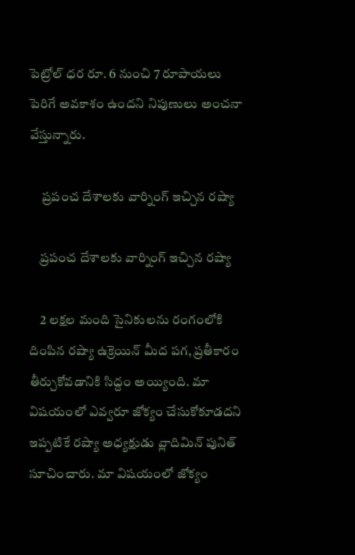పెట్రోల్ ధర రూ. 6 నుంచి 7 రూపాయలు పెరిగే అవకాశం ఉందని నిపుణులు అంచనా వేస్తున్నారు.

     ప్రపంచ దేశాలకు వార్నింగ్ ఇచ్చిన రష్యా

    ప్రపంచ దేశాలకు వార్నింగ్ ఇచ్చిన రష్యా

    2 లక్షల మంది సైనికులను రంగంలోకి దింపిన రష్యా ఉక్రెయిన్ మీద పగ, ప్రతీకారం తీర్చుకోవడానికి సిద్దం అయ్యింది. మా విషయంలో ఎవ్వరూ జోక్యం చేసుకోకూడదని ఇప్పటికే రష్యా అధ్యక్షుడు వ్లాదిమిన్ పునిత్ సూచించారు. మా విషయంలో జోక్యం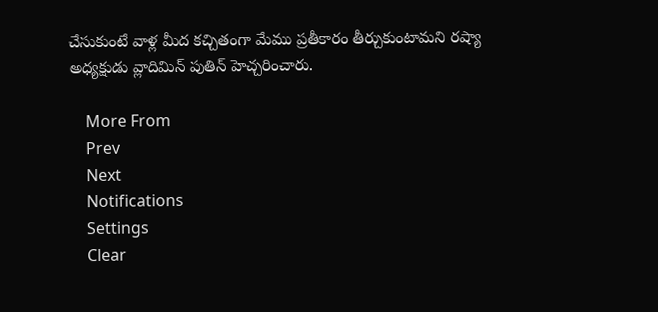చేసుకుంటే వాళ్ల మీద కచ్చితంగా మేము ప్రతీకారం తీర్చుకుంటామని రష్యా అధ్యక్షుడు వ్లాదిమిన్ పుతిన్ హెచ్చరించారు.

    More From
    Prev
    Next
    Notifications
    Settings
    Clear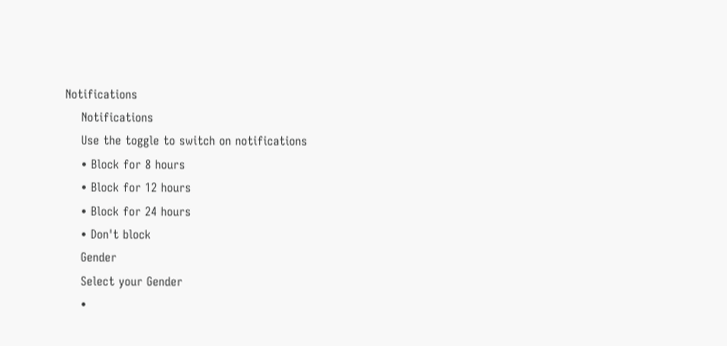Notifications
    Notifications
    Use the toggle to switch on notifications
    • Block for 8 hours
    • Block for 12 hours
    • Block for 24 hours
    • Don't block
    Gender
    Select your Gender
    •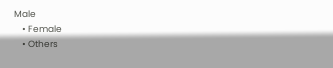Male
    • Female
    • Others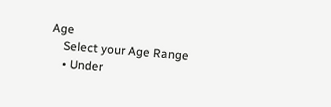Age
    Select your Age Range
    • Under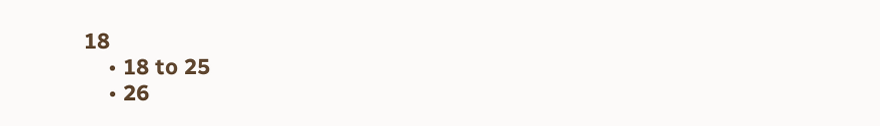18
    • 18 to 25
    • 26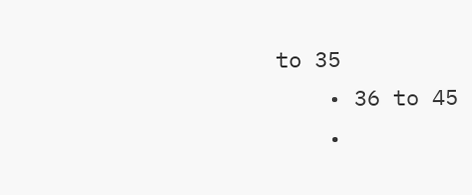to 35
    • 36 to 45
    •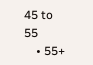45 to 55
    • 55+